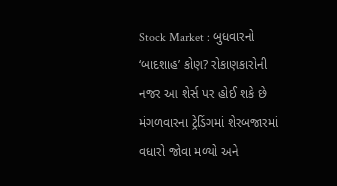Stock Market : બુધવારનો ‘બાદશાહ’ કોણ? રોકાણકારોની નજર આ શેર્સ પર હોઈ શકે છે
મંગળવારના ટ્રેડિંગમાં શેરબજારમાં વધારો જોવા મળ્યો અને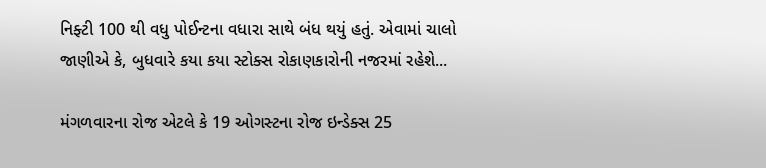નિફ્ટી 100 થી વધુ પોઈન્ટના વધારા સાથે બંધ થયું હતું. એવામાં ચાલો જાણીએ કે, બુધવારે કયા કયા સ્ટોક્સ રોકાણકારોની નજરમાં રહેશે...

મંગળવારના રોજ એટલે કે 19 ઓગસ્ટના રોજ ઇન્ડેક્સ 25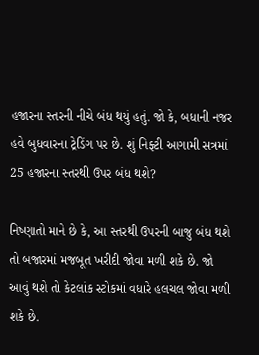હજારના સ્તરની નીચે બંધ થયું હતું. જો કે, બધાની નજર હવે બુધવારના ટ્રેડિંગ પર છે. શું નિફ્ટી આગામી સત્રમાં 25 હજારના સ્તરથી ઉપર બંધ થશે?

નિષ્ણાતો માને છે કે, આ સ્તરથી ઉપરની બાજુ બંધ થશે તો બજારમાં મજબૂત ખરીદી જોવા મળી શકે છે. જો આવું થશે તો કેટલાંક સ્ટોકમાં વધારે હલચલ જોવા મળી શકે છે.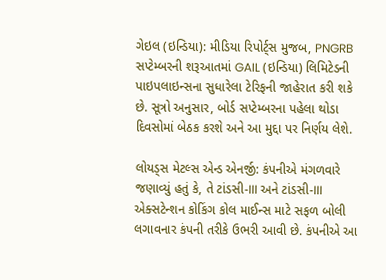ગેઇલ (ઇન્ડિયા): મીડિયા રિપોર્ટ્સ મુજબ, PNGRB સપ્ટેમ્બરની શરૂઆતમાં GAIL (ઇન્ડિયા) લિમિટેડની પાઇપલાઇન્સના સુધારેલા ટેરિફની જાહેરાત કરી શકે છે. સૂત્રો અનુસાર, બોર્ડ સપ્ટેમ્બરના પહેલા થોડા દિવસોમાં બેઠક કરશે અને આ મુદ્દા પર નિર્ણય લેશે.

લોયડ્સ મેટલ્સ એન્ડ એનર્જી: કંપનીએ મંગળવારે જણાવ્યું હતું કે, તે ટાંડસી-III અને ટાંડસી-III એક્સટેન્શન કોકિંગ કોલ માઈન્સ માટે સફળ બોલી લગાવનાર કંપની તરીકે ઉભરી આવી છે. કંપનીએ આ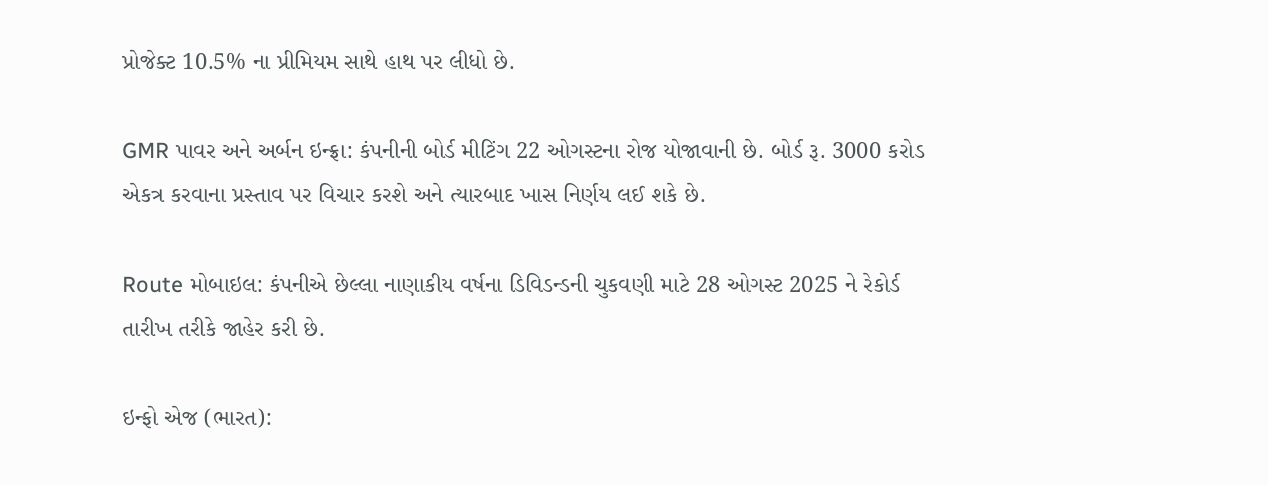પ્રોજેક્ટ 10.5% ના પ્રીમિયમ સાથે હાથ પર લીધો છે.

GMR પાવર અને અર્બન ઇન્ફ્રા: કંપનીની બોર્ડ મીટિંગ 22 ઓગસ્ટના રોજ યોજાવાની છે. બોર્ડ રૂ. 3000 કરોડ એકત્ર કરવાના પ્રસ્તાવ પર વિચાર કરશે અને ત્યારબાદ ખાસ નિર્ણય લઈ શકે છે.

Route મોબાઇલ: કંપનીએ છેલ્લા નાણાકીય વર્ષના ડિવિડન્ડની ચુકવણી માટે 28 ઓગસ્ટ 2025 ને રેકોર્ડ તારીખ તરીકે જાહેર કરી છે.

ઇન્ફો એજ (ભારત):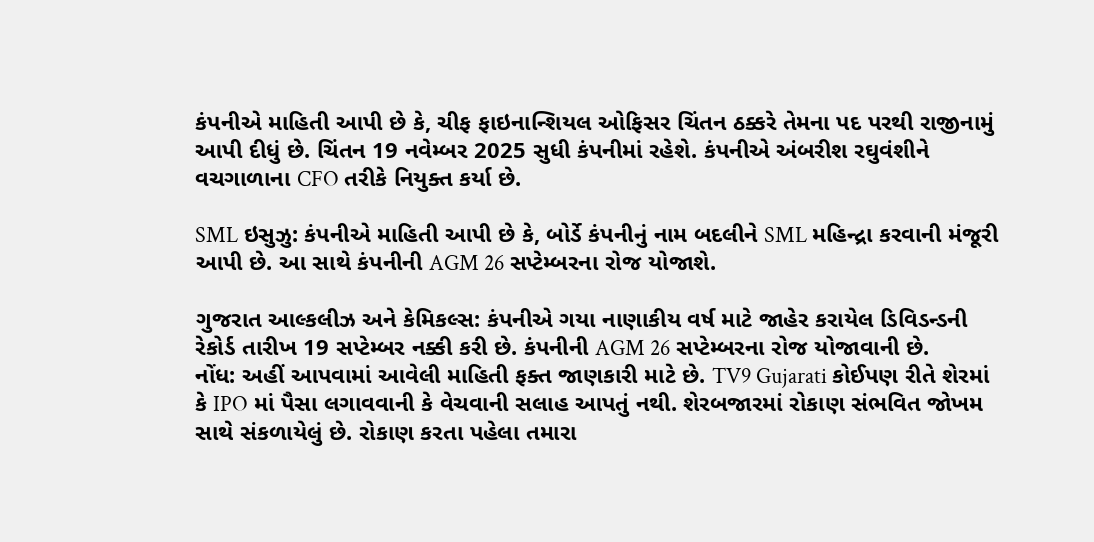કંપનીએ માહિતી આપી છે કે, ચીફ ફાઇનાન્શિયલ ઓફિસર ચિંતન ઠક્કરે તેમના પદ પરથી રાજીનામું આપી દીધું છે. ચિંતન 19 નવેમ્બર 2025 સુધી કંપનીમાં રહેશે. કંપનીએ અંબરીશ રઘુવંશીને વચગાળાના CFO તરીકે નિયુક્ત કર્યા છે.

SML ઇસુઝુ: કંપનીએ માહિતી આપી છે કે, બોર્ડે કંપનીનું નામ બદલીને SML મહિન્દ્રા કરવાની મંજૂરી આપી છે. આ સાથે કંપનીની AGM 26 સપ્ટેમ્બરના રોજ યોજાશે.

ગુજરાત આલ્કલીઝ અને કેમિકલ્સ: કંપનીએ ગયા નાણાકીય વર્ષ માટે જાહેર કરાયેલ ડિવિડન્ડની રેકોર્ડ તારીખ 19 સપ્ટેમ્બર નક્કી કરી છે. કંપનીની AGM 26 સપ્ટેમ્બરના રોજ યોજાવાની છે.
નોંધ: અહીં આપવામાં આવેલી માહિતી ફક્ત જાણકારી માટે છે. TV9 Gujarati કોઈપણ રીતે શેરમાં કે IPO માં પૈસા લગાવવાની કે વેચવાની સલાહ આપતું નથી. શેરબજારમાં રોકાણ સંભવિત જોખમ સાથે સંકળાયેલું છે. રોકાણ કરતા પહેલા તમારા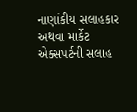નાણાંકીય સલાહકાર અથવા માર્કેટ એક્સપર્ટની સલાહ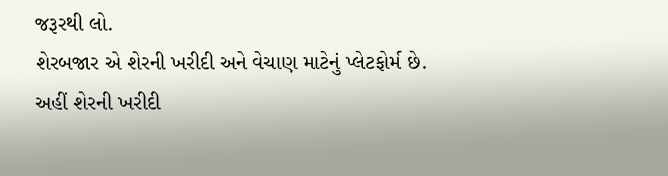જરૂરથી લો.
શેરબજાર એ શેરની ખરીદી અને વેચાણ માટેનું પ્લેટફોર્મ છે. અહીં શેરની ખરીદી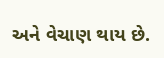અને વેચાણ થાય છે.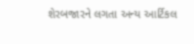શેરબજારને લગતા અન્ય આર્ટિકલ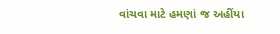વાંચવા માટે હમણાં જ અહીંયા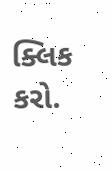ક્લિક કરો.